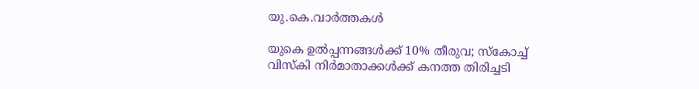യു.കെ.വാര്‍ത്തകള്‍

യുകെ ഉല്‍പ്പന്നങ്ങള്‍ക്ക് 10% തീരുവ; സ്‌കോച്ച് വിസ്‌കി നിര്‍മാതാക്കള്‍ക്ക് കനത്ത തിരിച്ചടി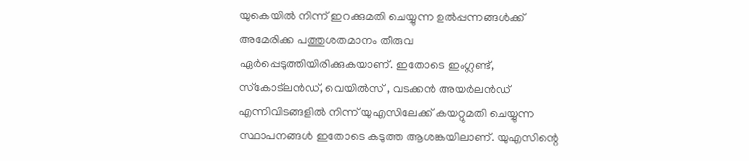യുകെയില്‍ നിന്ന് ഇറക്കുമതി ചെയ്യുന്ന ഉല്‍പ്പന്നങ്ങള്‍ക്ക് അമേരിക്ക പത്തുശതമാനം തീരുവ ഏര്‍പ്പെടുത്തിയിരിക്കുകയാണ്. ഇതോടെ ഇംഗ്ലണ്ട്, സ്‌കോട്‌ലന്‍ഡ്, വെയില്‍സ് , വടക്കന്‍ അയര്‍ലന്‍ഡ് എന്നിവിടങ്ങളില്‍ നിന്ന് യുഎസിലേക്ക് കയറ്റുമതി ചെയ്യുന്ന സ്ഥാപനങ്ങള്‍ ഇതോടെ കടുത്ത ആശങ്കയിലാണ്. യുഎസിന്റെ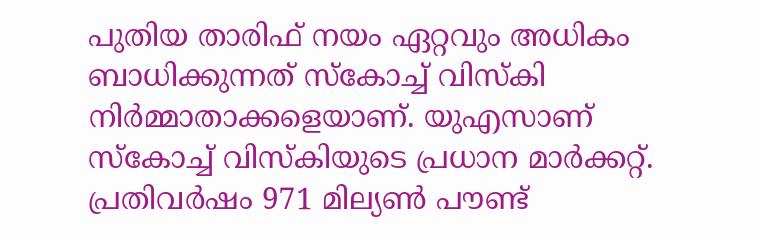പുതിയ താരിഫ് നയം ഏറ്റവും അധികം ബാധിക്കുന്നത് സ്‌കോച്ച് വിസ്‌കി നിര്‍മ്മാതാക്കളെയാണ്. യുഎസാണ് സ്‌കോച്ച് വിസ്‌കിയുടെ പ്രധാന മാര്‍ക്കറ്റ്. പ്രതിവര്‍ഷം 971 മില്യണ്‍ പൗണ്ട്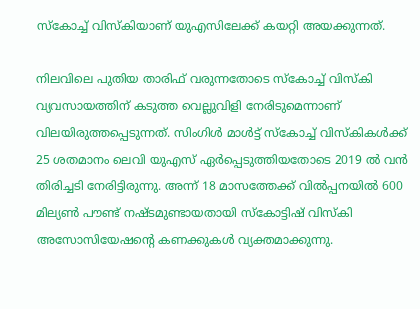സ്‌കോച്ച് വിസ്‌കിയാണ് യുഎസിലേക്ക് കയറ്റി അയക്കുന്നത്.

നിലവിലെ പുതിയ താരിഫ് വരുന്നതോടെ സ്‌കോച്ച് വിസ്‌കി വ്യവസായത്തിന് കടുത്ത വെല്ലുവിളി നേരിടുമെന്നാണ് വിലയിരുത്തപ്പെടുന്നത്. സിംഗിള്‍ മാള്‍ട്ട് സ്‌കോച്ച് വിസ്‌കികള്‍ക്ക് 25 ശതമാനം ലെവി യുഎസ് ഏര്‍പ്പെടുത്തിയതോടെ 2019 ല്‍ വന്‍ തിരിച്ചടി നേരിട്ടിരുന്നു. അന്ന് 18 മാസത്തേക്ക് വില്‍പ്പനയില്‍ 600 മില്യണ്‍ പൗണ്ട് നഷ്ടമുണ്ടായതായി സ്‌കോട്ടിഷ് വിസ്‌കി അസോസിയേഷന്റെ കണക്കുകള്‍ വ്യക്തമാക്കുന്നു.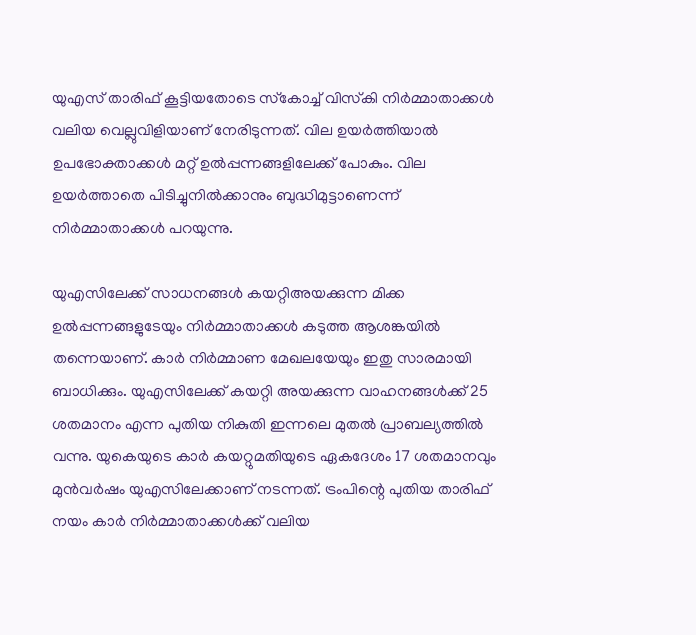യുഎസ് താരിഫ് കൂട്ടിയതോടെ സ്‌കോച്ച് വിസ്‌കി നിര്‍മ്മാതാക്കള്‍ വലിയ വെല്ലുവിളിയാണ് നേരിടുന്നത്. വില ഉയര്‍ത്തിയാല്‍ ഉപഭോക്താക്കള്‍ മറ്റ് ഉല്‍പ്പന്നങ്ങളിലേക്ക് പോകും. വില ഉയര്‍ത്താതെ പിടിച്ചുനില്‍ക്കാനും ബുദ്ധിമുട്ടാണെന്ന് നിര്‍മ്മാതാക്കള്‍ പറയുന്നു.

യുഎസിലേക്ക് സാധനങ്ങള്‍ കയറ്റിഅയക്കുന്ന മിക്ക ഉല്‍പ്പന്നങ്ങളുടേയും നിര്‍മ്മാതാക്കള്‍ കടുത്ത ആശങ്കയില്‍ തന്നെയാണ്. കാര്‍ നിര്‍മ്മാണ മേഖലയേയും ഇതു സാരമായി ബാധിക്കും. യുഎസിലേക്ക് കയറ്റി അയക്കുന്ന വാഹനങ്ങള്‍ക്ക് 25 ശതമാനം എന്ന പുതിയ നികുതി ഇന്നലെ മുതല്‍ പ്രാബല്യത്തില്‍ വന്നു. യുകെയുടെ കാര്‍ കയറ്റുമതിയുടെ ഏകദേശം 17 ശതമാനവും മുന്‍വര്‍ഷം യുഎസിലേക്കാണ് നടന്നത്. ട്രംപിന്റെ പുതിയ താരിഫ് നയം കാര്‍ നിര്‍മ്മാതാക്കള്‍ക്ക് വലിയ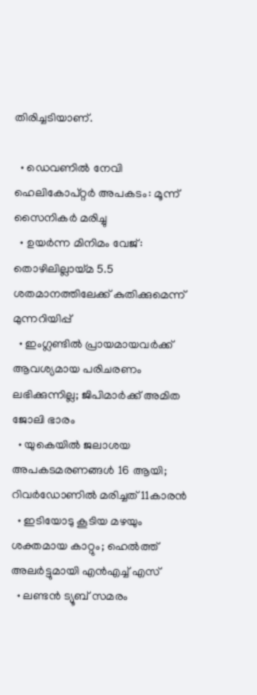തിരിച്ചടിയാണ്.

  • ഡെവണില്‍ നേവി ഹെലികോപ്റ്റര്‍ അപകടം: മൂന്ന് സൈനികര്‍ മരിച്ചു
  • ഉയര്‍ന്ന മിനിമം വേജ്: തൊഴിലില്ലായ്മ 5.5 ശതമാനത്തിലേക്ക് കുതിക്കുമെന്ന് മുന്നറിയിപ്പ്
  • ഇംഗ്ലണ്ടില്‍ പ്രായമായവര്‍ക്ക് ആവശ്യമായ പരിചരണം ലഭിക്കുന്നില്ല; ജിപിമാര്‍ക്ക് അമിത ജോലി ഭാരം
  • യുകെയില്‍ ജലാശയ അപകടമരണങ്ങള്‍ 16 ആയി; റിവര്‍ഡോണില്‍ മരിച്ചത് 11കാരന്‍
  • ഇടിയോടു കൂടിയ മഴയും ശക്തമായ കാറ്റും; ഹെല്‍ത്ത് അലര്‍ട്ടുമായി എന്‍എച്ച് എസ്
  • ലണ്ടന്‍ ട്യൂബ് സമരം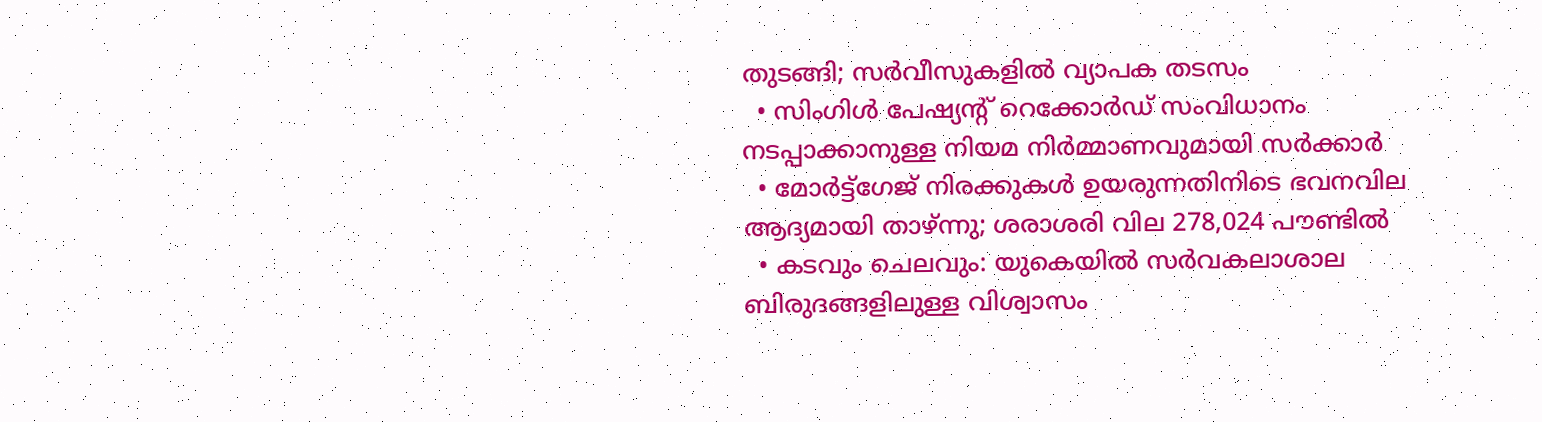തുടങ്ങി; സര്‍വീസുകളില്‍ വ്യാപക തടസം
  • സിംഗിള്‍ പേഷ്യന്റ് റെക്കോര്‍ഡ് സംവിധാനം നടപ്പാക്കാനുള്ള നിയമ നിര്‍മ്മാണവുമായി സര്‍ക്കാര്‍
  • മോര്‍ട്ട്‌ഗേജ് നിരക്കുകള്‍ ഉയരുന്നതിനിടെ ഭവനവില ആദ്യമായി താഴ്ന്നു; ശരാശരി വില 278,024 പൗണ്ടില്‍
  • കടവും ചെലവും: യുകെയില്‍ സര്‍വകലാശാല ബിരുദങ്ങളിലുള്ള വിശ്വാസം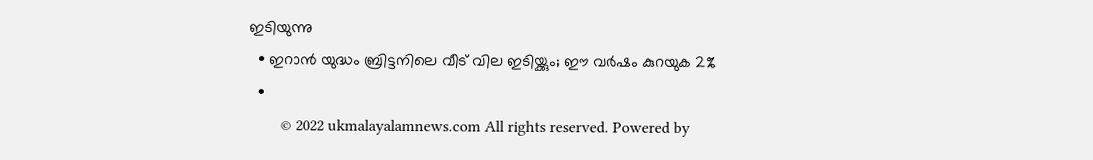ഇടിയുന്നു
  • ഇറാന്‍ യുദ്ധം ബ്രിട്ടനിലെ വീട് വില ഇടിയ്ക്കും; ഈ വര്‍ഷം കുറയുക 2%
  •
        © 2022 ukmalayalamnews.com All rights reserved. Powered by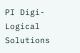PI Digi-Logical Solutions